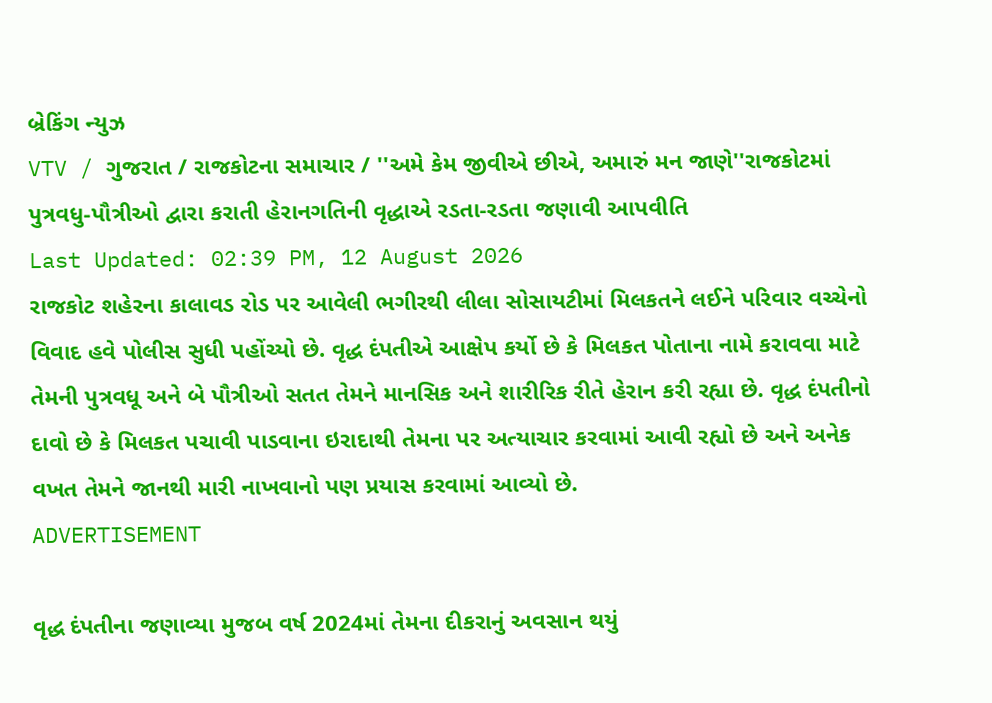બ્રેકિંગ ન્યુઝ
VTV / ગુજરાત / રાજકોટના સમાચાર / ''અમે કેમ જીવીએ છીએ, અમારું મન જાણે''રાજકોટમાં પુત્રવધુ-પૌત્રીઓ દ્વારા કરાતી હેરાનગતિની વૃદ્ધાએ રડતા-રડતા જણાવી આપવીતિ
Last Updated: 02:39 PM, 12 August 2026
રાજકોટ શહેરના કાલાવડ રોડ પર આવેલી ભગીરથી લીલા સોસાયટીમાં મિલકતને લઈને પરિવાર વચ્ચેનો વિવાદ હવે પોલીસ સુધી પહોંચ્યો છે. વૃદ્ધ દંપતીએ આક્ષેપ કર્યો છે કે મિલકત પોતાના નામે કરાવવા માટે તેમની પુત્રવધૂ અને બે પૌત્રીઓ સતત તેમને માનસિક અને શારીરિક રીતે હેરાન કરી રહ્યા છે. વૃદ્ધ દંપતીનો દાવો છે કે મિલકત પચાવી પાડવાના ઇરાદાથી તેમના પર અત્યાચાર કરવામાં આવી રહ્યો છે અને અનેક વખત તેમને જાનથી મારી નાખવાનો પણ પ્રયાસ કરવામાં આવ્યો છે.
ADVERTISEMENT

વૃદ્ધ દંપતીના જણાવ્યા મુજબ વર્ષ 2024માં તેમના દીકરાનું અવસાન થયું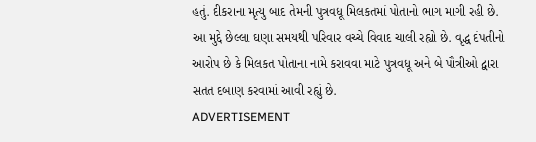હતું. દીકરાના મૃત્યુ બાદ તેમની પુત્રવધૂ મિલકતમાં પોતાનો ભાગ માગી રહી છે. આ મુદ્દે છેલ્લા ઘણા સમયથી પરિવાર વચ્ચે વિવાદ ચાલી રહ્યો છે. વૃદ્ધ દંપતીનો આરોપ છે કે મિલકત પોતાના નામે કરાવવા માટે પુત્રવધૂ અને બે પૌત્રીઓ દ્વારા સતત દબાણ કરવામાં આવી રહ્યું છે.
ADVERTISEMENT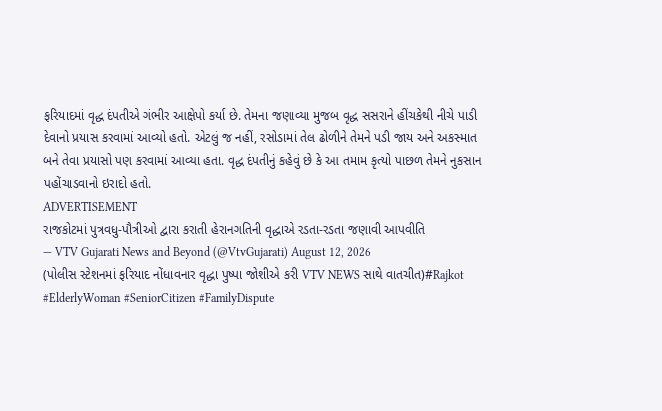ફરિયાદમાં વૃદ્ધ દંપતીએ ગંભીર આક્ષેપો કર્યા છે. તેમના જણાવ્યા મુજબ વૃદ્ધ સસરાને હીંચકેથી નીચે પાડી દેવાનો પ્રયાસ કરવામાં આવ્યો હતો. એટલું જ નહીં, રસોડામાં તેલ ઢોળીને તેમને પડી જાય અને અકસ્માત બને તેવા પ્રયાસો પણ કરવામાં આવ્યા હતા. વૃદ્ધ દંપતીનું કહેવું છે કે આ તમામ કૃત્યો પાછળ તેમને નુકસાન પહોંચાડવાનો ઇરાદો હતો.
ADVERTISEMENT
રાજકોટમાં પુત્રવધુ-પૌત્રીઓ દ્વારા કરાતી હેરાનગતિની વૃદ્ધાએ રડતા-રડતા જણાવી આપવીતિ
— VTV Gujarati News and Beyond (@VtvGujarati) August 12, 2026
(પોલીસ સ્ટેશનમાં ફરિયાદ નોંધાવનાર વૃદ્ધા પુષ્પા જોશીએ કરી VTV NEWS સાથે વાતચીત)#Rajkot #ElderlyWoman #SeniorCitizen #FamilyDispute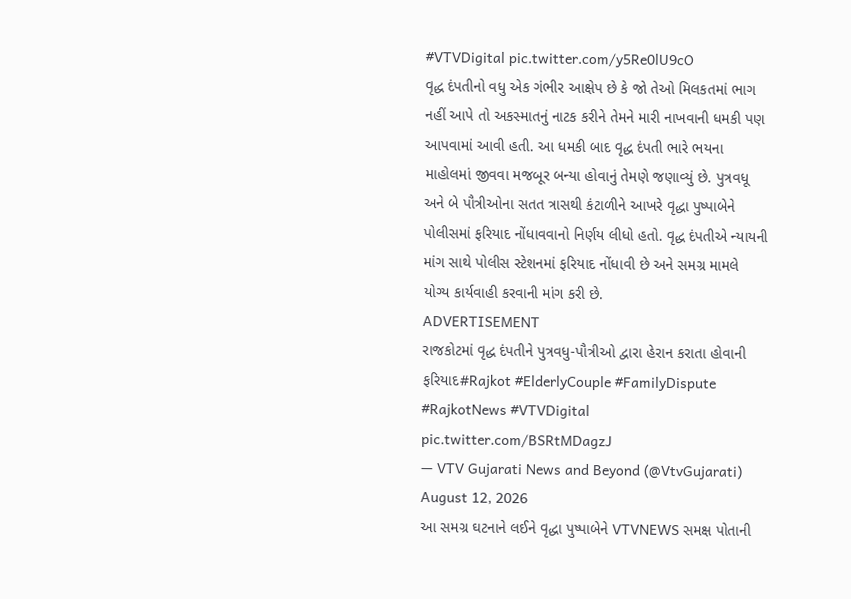#VTVDigital pic.twitter.com/y5Re0lU9cO
વૃદ્ધ દંપતીનો વધુ એક ગંભીર આક્ષેપ છે કે જો તેઓ મિલકતમાં ભાગ નહીં આપે તો અકસ્માતનું નાટક કરીને તેમને મારી નાખવાની ધમકી પણ આપવામાં આવી હતી. આ ધમકી બાદ વૃદ્ધ દંપતી ભારે ભયના માહોલમાં જીવવા મજબૂર બન્યા હોવાનું તેમણે જણાવ્યું છે. પુત્રવધૂ અને બે પૌત્રીઓના સતત ત્રાસથી કંટાળીને આખરે વૃદ્ધા પુષ્પાબેને પોલીસમાં ફરિયાદ નોંધાવવાનો નિર્ણય લીધો હતો. વૃદ્ધ દંપતીએ ન્યાયની માંગ સાથે પોલીસ સ્ટેશનમાં ફરિયાદ નોંધાવી છે અને સમગ્ર મામલે યોગ્ય કાર્યવાહી કરવાની માંગ કરી છે.
ADVERTISEMENT
રાજકોટમાં વૃદ્ધ દંપતીને પુત્રવધુ-પૌત્રીઓ દ્વારા હેરાન કરાતા હોવાની ફરિયાદ#Rajkot #ElderlyCouple #FamilyDispute #RajkotNews #VTVDigital pic.twitter.com/BSRtMDagzJ
— VTV Gujarati News and Beyond (@VtvGujarati) August 12, 2026
આ સમગ્ર ઘટનાને લઈને વૃદ્ધા પુષ્પાબેને VTVNEWS સમક્ષ પોતાની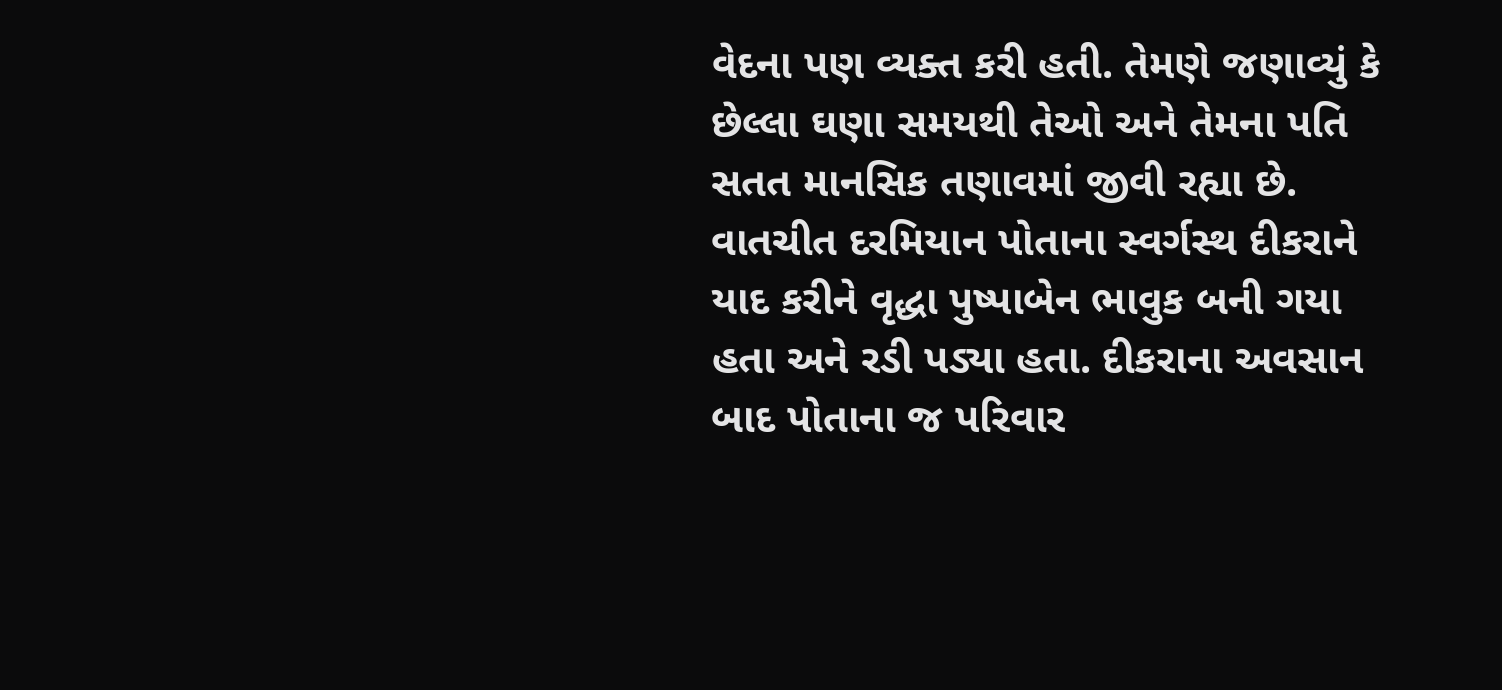વેદના પણ વ્યક્ત કરી હતી. તેમણે જણાવ્યું કે છેલ્લા ઘણા સમયથી તેઓ અને તેમના પતિ સતત માનસિક તણાવમાં જીવી રહ્યા છે. વાતચીત દરમિયાન પોતાના સ્વર્ગસ્થ દીકરાને યાદ કરીને વૃદ્ધા પુષ્પાબેન ભાવુક બની ગયા હતા અને રડી પડ્યા હતા. દીકરાના અવસાન બાદ પોતાના જ પરિવાર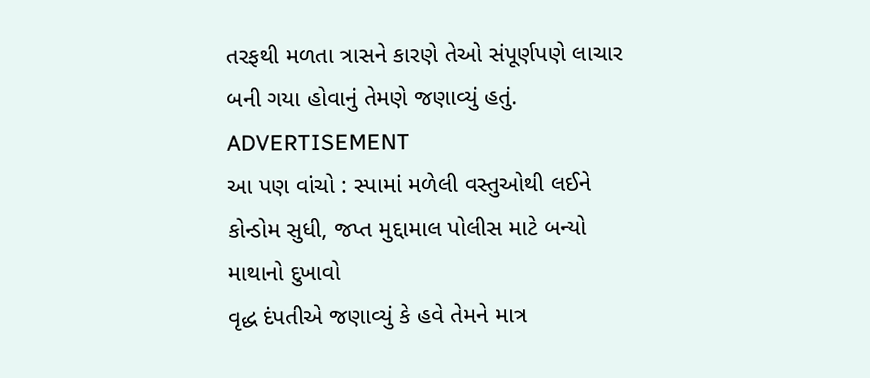તરફથી મળતા ત્રાસને કારણે તેઓ સંપૂર્ણપણે લાચાર બની ગયા હોવાનું તેમણે જણાવ્યું હતું.
ADVERTISEMENT
આ પણ વાંચો : સ્પામાં મળેલી વસ્તુઓથી લઈને કોન્ડોમ સુધી, જપ્ત મુદ્દામાલ પોલીસ માટે બન્યો માથાનો દુખાવો
વૃદ્ધ દંપતીએ જણાવ્યું કે હવે તેમને માત્ર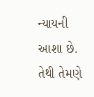ન્યાયની આશા છે. તેથી તેમણે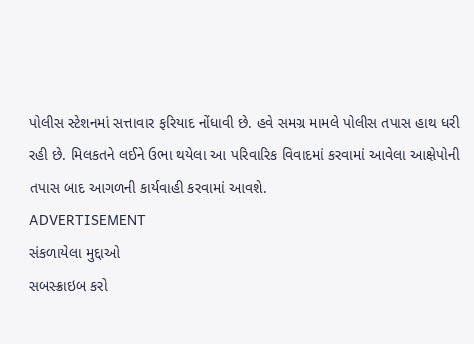પોલીસ સ્ટેશનમાં સત્તાવાર ફરિયાદ નોંધાવી છે. હવે સમગ્ર મામલે પોલીસ તપાસ હાથ ધરી રહી છે. મિલકતને લઈને ઉભા થયેલા આ પરિવારિક વિવાદમાં કરવામાં આવેલા આક્ષેપોની તપાસ બાદ આગળની કાર્યવાહી કરવામાં આવશે.
ADVERTISEMENT
સંકળાયેલા મુદ્દાઓ
સબસ્ક્રાઇબ કરો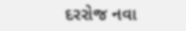દરરોજ નવા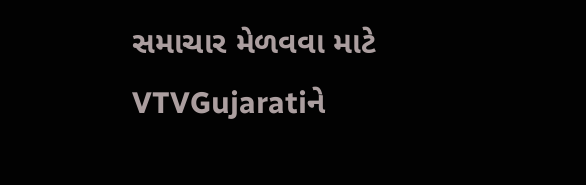સમાચાર મેળવવા માટે VTVGujaratiને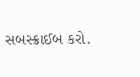સબસ્ક્રાઈબ કરો.